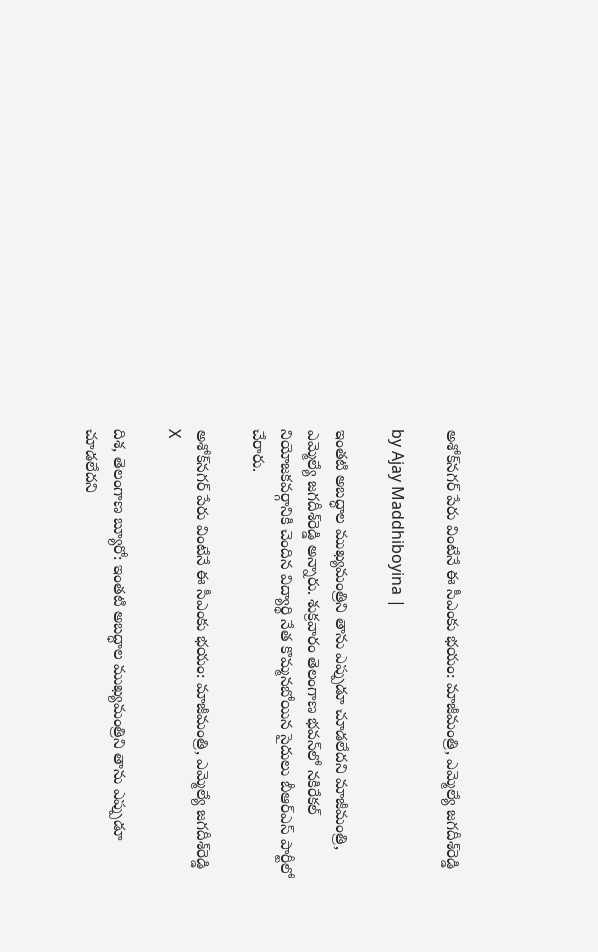అశోక్‌నగర్ పేరు వింటేనే ఈ సీఎంకు భయం: మాజీమంత్రి, ఎమ్మెల్యే జగదీశ్‌రెడ్డి

by Ajay Maddhiboyina |

ఇంతటి అబద్ధాల ముఖ్యమంత్రిని తాను ఎప్పుడూ చూడలేదని మాజీమంత్రి, ఎమ్మెల్యే జగదీశ్‌రెడ్డి అన్నారు. శుక్రవారం తెలంగాణ భవన్‌లో నకిరేకల్ నియోజకవర్గానికి చెందిన విద్యార్థి నేత కొమ్మనబోయిన సైదులు బీఆర్ఎస్ పార్టీలో చేరారు.

అశోక్‌నగర్ పేరు వింటేనే ఈ సీఎంకు భయం: మాజీమంత్రి, ఎమ్మెల్యే జగదీశ్‌రెడ్డి
X

దిశ, తెలంగాణ బ్యూరో: ఇంతటి అబద్ధాల ముఖ్యమంత్రిని తాను ఎప్పుడూ చూడలేదని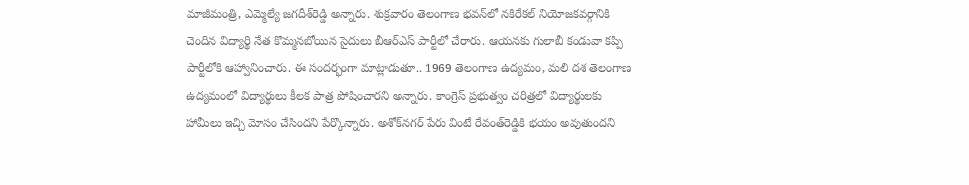మాజీమంత్రి, ఎమ్మెల్యే జగదీశ్‌రెడ్డి అన్నారు. శుక్రవారం తెలంగాణ భవన్‌లో నకిరేకల్ నియోజకవర్గానికి చెందిన విద్యార్థి నేత కొమ్మనబోయిన సైదులు బీఆర్ఎస్ పార్టీలో చేరారు. ఆయనకు గులాబీ కండువా కప్పి పార్టీలోకి ఆహ్వానించారు. ఈ సందర్భంగా మాట్లాడుతూ.. 1969 తెలంగాణ ఉద్యమం, మలి దశ తెలంగాణ ఉద్యమంలో విద్యార్థులు కీలక పాత్ర పోషించారని అన్నారు. కాంగ్రెస్ ప్రభుత్వం చరిత్రలో విద్యార్థులకు హామీలు ఇచ్చి మోసం చేసిందని పేర్కొన్నారు. అశోక్‌నగర్ పేరు వింటే రేవంత్‌రెడ్డికి భయం అవుతుందని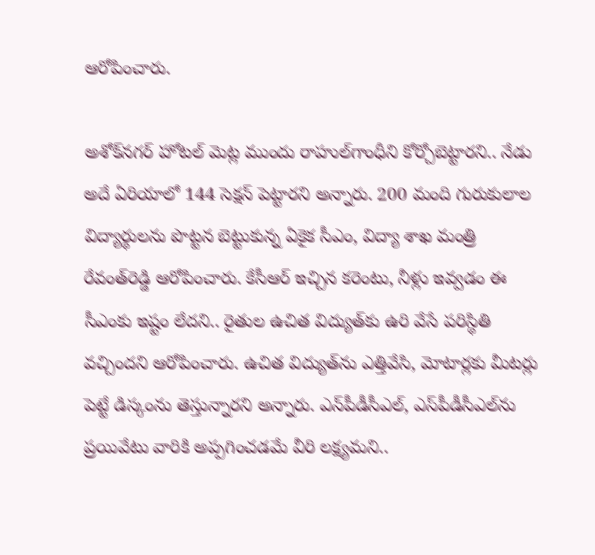ఆరోపించారు.

అశోక్‌నగర్ హోటల్ మెట్ల ముందు రాహుల్‌గాంధీని కోర్చోబెట్టారని.. నేడు అదే ఏరియాలో 144 సెక్షన్ పెట్టారని అన్నారు. 200 మంది గురుకులాల విద్యార్థులను పొట్టన బెట్టుకున్న ఏకైక సీఎం, విద్యా శాఖ మంత్రి రేవంత్‌రెడ్డి ఆరోపించారు. కేసీఆర్ ఇచ్చిన కరెంటు, నీళ్లు ఇవ్వడం ఈ సీఎంకు ఇష్టం లేదని.. రైతుల ఉచిత విద్యుత్‌కు ఉరి వేసే పరిస్థితి వచ్చిందని ఆరోపించారు. ఉచిత విద్యుత్‌ను ఎత్తివేసి, మోటార్లకు మీటర్లు పెట్టే డిస్కంను తెస్తున్నారని అన్నారు. ఎన్‌పీడీసీఎల్, ఎస్‌పీడీసీఎల్‌ను ప్రయివేటు వారికి అప్పగించడమే వీరి లక్ష్యమని..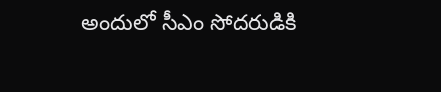అందులో సీఎం సోదరుడికి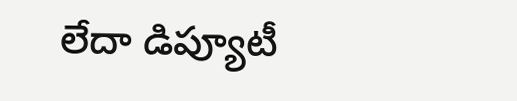లేదా డిప్యూటీ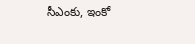సీఎంకు, ఇంకో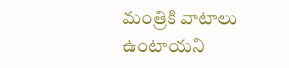మంత్రికి వాటాలు ఉంటాయని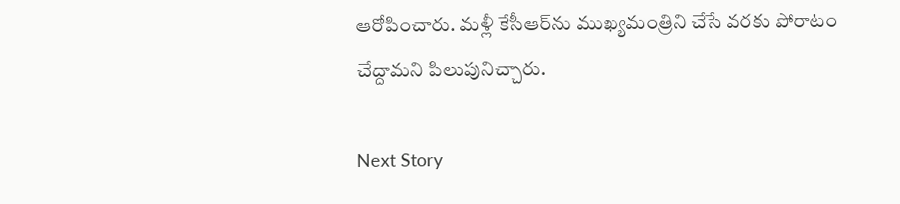ఆరోపించారు. మళ్లీ కేసీఆర్‌ను ముఖ్యమంత్రిని చేసే వరకు పోరాటం చేద్దామని పిలుపునిచ్చారు.

Next Story